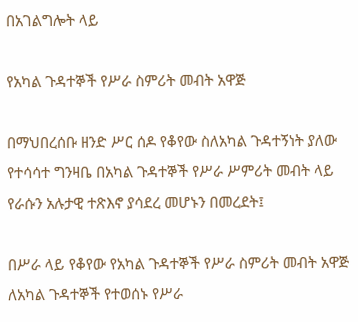በአገልግሎት ላይ

የአካል ጉዳተኞች የሥራ ስምሪት መብት አዋጅ

በማህበረሰቡ ዘንድ ሥር ሰዶ የቆየው ስለአካል ጉዳተኝነት ያለው የተሳሳተ ግንዛቤ በአካል ጉዳተኞች የሥራ ሥምሪት መብት ላይ የራሱን አሉታዊ ተጽእኖ ያሳደረ መሆኑን በመረደት፤

በሥራ ላይ የቆየው የአካል ጉዳተኞች የሥራ ስምሪት መብት አዋጅ ለአካል ጉዳተኞች የተወሰኑ የሥራ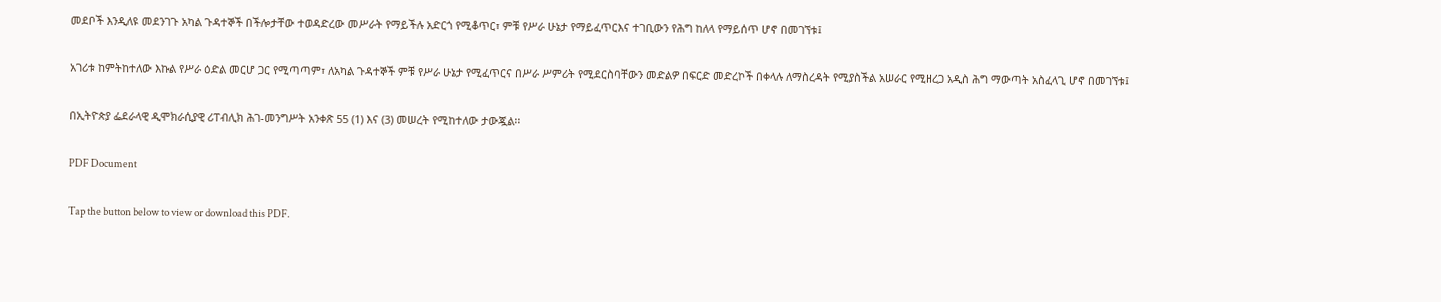መደቦች እንዲለዩ መደንገጉ አካል ጉዳተኞች በችሎታቸው ተወዳድረው መሥራት የማይችሉ አድርጎ የሚቆጥር፣ ምቹ የሥራ ሁኔታ የማይፈጥርእና ተገቢውን የሕግ ከለላ የማይሰጥ ሆኖ በመገኘቱ፤

አገሪቱ ከምትከተለው እኩል የሥራ ዕድል መርሆ ጋር የሚጣጣም፣ ለአካል ጉዳተኞች ምቹ የሥራ ሁኔታ የሚፈጥርና በሥራ ሥምሪት የሚደርስባቸውን መድልዎ በፍርድ መድረኮች በቀላሉ ለማስረዳት የሚያስችል አሠራር የሚዘረጋ አዲስ ሕግ ማውጣት አስፈላጊ ሆኖ በመገኘቱ፤

በኢትዮጵያ ፌደራላዊ ዲሞክራሲያዊ ሪፐብሊክ ሕገ-መንግሥት አንቀጽ 55 (1) እና (3) መሠረት የሚከተለው ታውጇል፡፡

PDF Document

Tap the button below to view or download this PDF.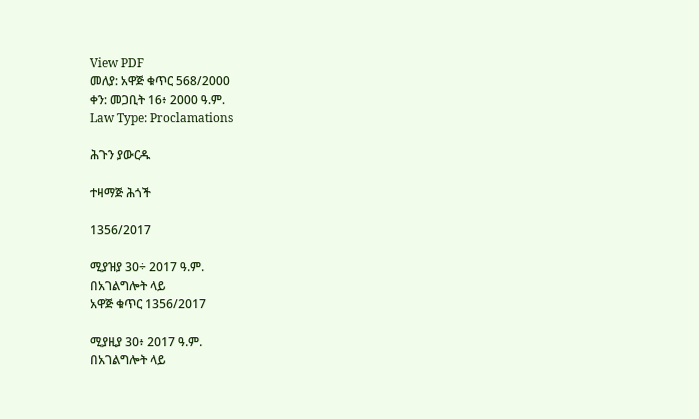View PDF
መለያ: አዋጅ ቁጥር 568/2000
ቀን: መጋቢት 16፥ 2000 ዓ.ም.
Law Type: Proclamations

ሕጉን ያውርዱ

ተዛማጅ ሕጎች

1356/2017

ሚያዝያ 30÷ 2017 ዓ.ም.
በአገልግሎት ላይ
አዋጅ ቁጥር 1356/2017

ሚያዚያ 30፥ 2017 ዓ.ም.
በአገልግሎት ላይ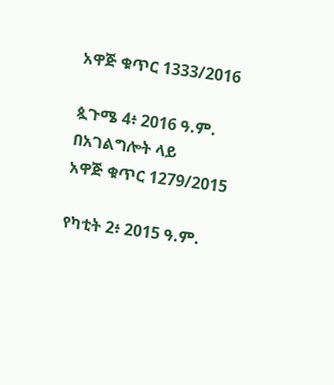አዋጅ ቁጥር 1333/2016

ጷጉሜ 4፥ 2016 ዓ.ም.
በአገልግሎት ላይ
አዋጅ ቁጥር 1279/2015

የካቲት 2፥ 2015 ዓ.ም.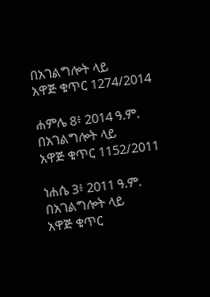በአገልግሎት ላይ
አዋጅ ቁጥር 1274/2014

ሐምሌ 8፥ 2014 ዓ.ም.
በአገልግሎት ላይ
አዋጅ ቁጥር 1152/2011

ነሐሴ 3፥ 2011 ዓ.ም.
በአገልግሎት ላይ
አዋጅ ቁጥር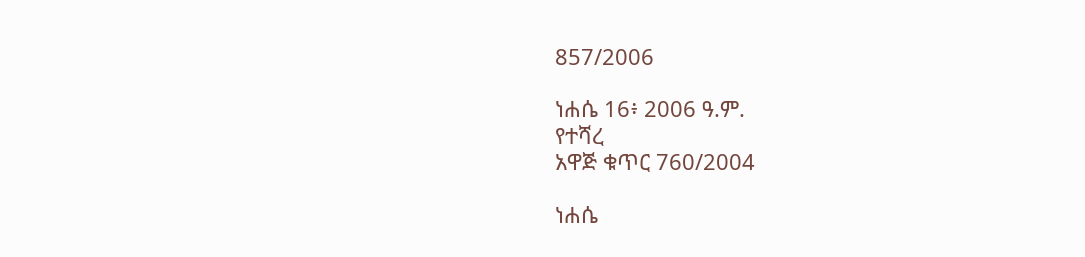857/2006

ነሐሴ 16፥ 2006 ዓ.ም.
የተሻረ
አዋጅ ቁጥር 760/2004

ነሐሴ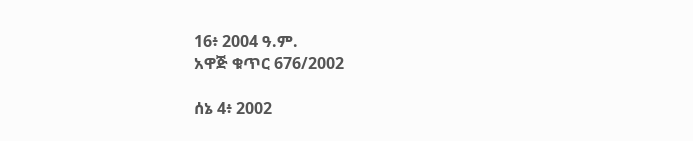16፥ 2004 ዓ.ም.
አዋጅ ቁጥር 676/2002

ሰኔ 4፥ 2002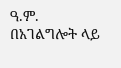ዓ.ም.
በአገልግሎት ላይ